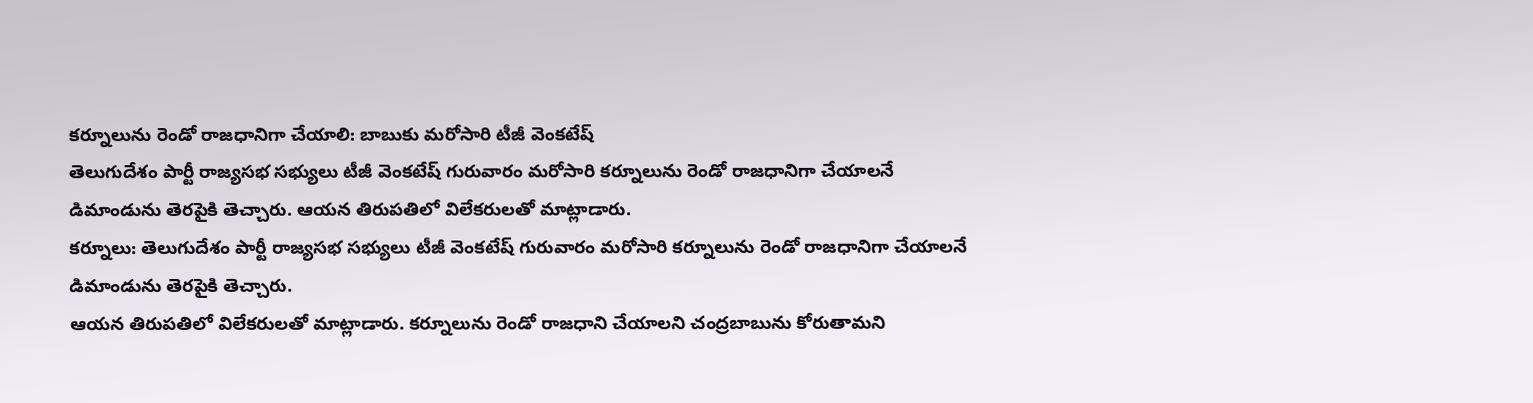కర్నూలును రెండో రాజధానిగా చేయాలి: బాబుకు మరోసారి టీజీ వెంకటేష్
తెలుగుదేశం పార్టీ రాజ్యసభ సభ్యులు టీజీ వెంకటేష్ గురువారం మరోసారి కర్నూలును రెండో రాజధానిగా చేయాలనే డిమాండును తెరపైకి తెచ్చారు. ఆయన తిరుపతిలో విలేకరులతో మాట్లాడారు.
కర్నూలు: తెలుగుదేశం పార్టీ రాజ్యసభ సభ్యులు టీజీ వెంకటేష్ గురువారం మరోసారి కర్నూలును రెండో రాజధానిగా చేయాలనే డిమాండును తెరపైకి తెచ్చారు.
ఆయన తిరుపతిలో విలేకరులతో మాట్లాడారు. కర్నూలును రెండో రాజధాని చేయాలని చంద్రబాబును కోరుతామని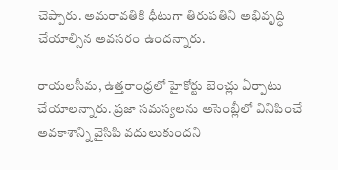చెప్పారు. అమరావతికి ధీటుగా తిరుపతిని అభివృద్ధి చేయాల్సిన అవసరం ఉందన్నారు.

రాయలసీమ, ఉత్తరాంధ్రలో హైకోర్టు బెంచ్లు ఏర్పాటు చేయాలన్నారు. ప్రజా సమస్యలను అసెంబ్లీలో వినిపించే అవకాశాన్ని వైసిపి వదులుకుందని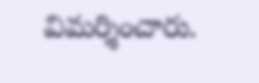విమర్శించారు.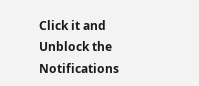Click it and Unblock the Notifications